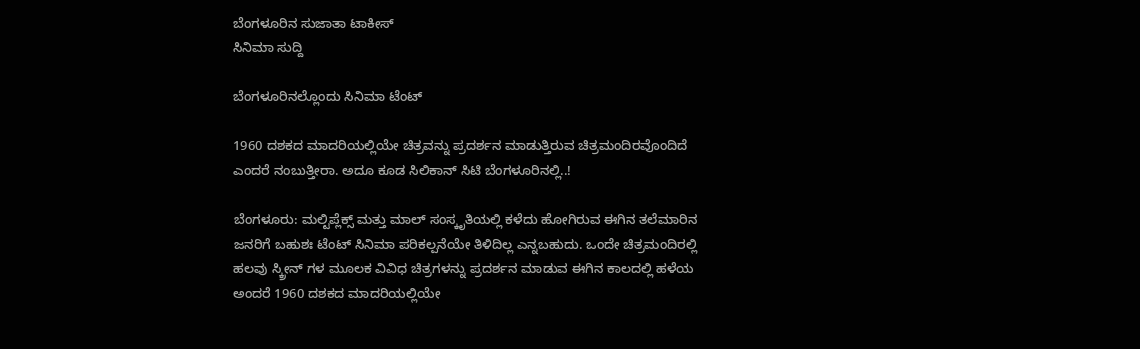ಬೆಂಗಳೂರಿನ ಸುಜಾತಾ ಟಾಕೀಸ್
ಸಿನಿಮಾ ಸುದ್ದಿ

ಬೆಂಗಳೂರಿನಲ್ಲೊಂದು ಸಿನಿಮಾ ಟೆಂಟ್

1960 ದಶಕದ ಮಾದರಿಯಲ್ಲಿಯೇ ಚಿತ್ರವನ್ನು ಪ್ರದರ್ಶನ ಮಾಡುತ್ತಿರುವ ಚಿತ್ರಮಂದಿರವೊಂದಿದೆ ಎಂದರೆ ನಂಬುತ್ತೀರಾ. ಅದೂ ಕೂಡ ಸಿಲಿಕಾನ್ ಸಿಟಿ ಬೆಂಗಳೂರಿನಲ್ಲಿ..!

ಬೆಂಗಳೂರು: ಮಲ್ಟಿಪ್ಲೆಕ್ಸ್ ಮತ್ತು ಮಾಲ್ ಸಂಸ್ಕೃತಿಯಲ್ಲಿ ಕಳೆದು ಹೋಗಿರುವ ಈಗಿನ ತಲೆಮಾರಿನ ಜನರಿಗೆ ಬಹುಶಃ ಟೆಂಟ್ ಸಿನಿಮಾ ಪರಿಕಲ್ಪನೆಯೇ ತಿಳಿದಿಲ್ಲ ಎನ್ನಬಹುದು. ಒಂದೇ ಚಿತ್ರಮಂದಿರಲ್ಲಿ ಹಲವು ಸ್ಕ್ರೀನ್ ಗಳ ಮೂಲಕ ವಿವಿಧ ಚಿತ್ರಗಳನ್ನು ಪ್ರದರ್ಶನ ಮಾಡುವ ಈಗಿನ ಕಾಲದಲ್ಲಿ ಹಳೆಯ ಅಂದರೆ 1960 ದಶಕದ ಮಾದರಿಯಲ್ಲಿಯೇ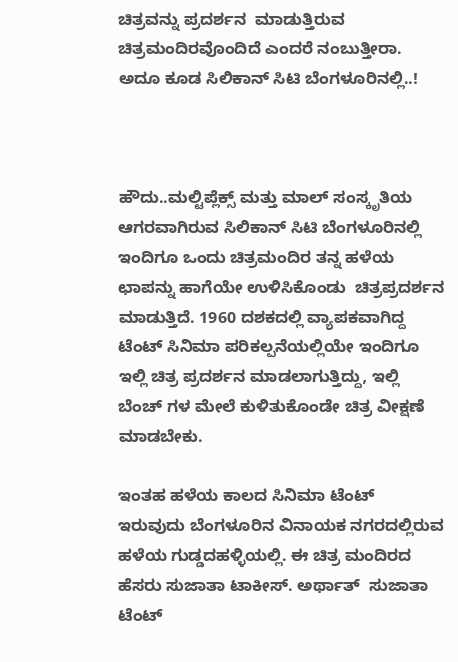ಚಿತ್ರವನ್ನು ಪ್ರದರ್ಶನ  ಮಾಡುತ್ತಿರುವ ಚಿತ್ರಮಂದಿರವೊಂದಿದೆ ಎಂದರೆ ನಂಬುತ್ತೀರಾ. ಅದೂ ಕೂಡ ಸಿಲಿಕಾನ್ ಸಿಟಿ ಬೆಂಗಳೂರಿನಲ್ಲಿ..!



ಹೌದು..ಮಲ್ಟಿಪ್ಲೆಕ್ಸ್ ಮತ್ತು ಮಾಲ್ ಸಂಸ್ಕೃತಿಯ ಆಗರವಾಗಿರುವ ಸಿಲಿಕಾನ್ ಸಿಟಿ ಬೆಂಗಳೂರಿನಲ್ಲಿ ಇಂದಿಗೂ ಒಂದು ಚಿತ್ರಮಂದಿರ ತನ್ನ ಹಳೆಯ ಛಾಪನ್ನು ಹಾಗೆಯೇ ಉಳಿಸಿಕೊಂಡು  ಚಿತ್ರಪ್ರದರ್ಶನ ಮಾಡುತ್ತಿದೆ. 1960 ದಶಕದಲ್ಲಿ ವ್ಯಾಪಕವಾಗಿದ್ದ ಟೆಂಟ್ ಸಿನಿಮಾ ಪರಿಕಲ್ಪನೆಯಲ್ಲಿಯೇ ಇಂದಿಗೂ ಇಲ್ಲಿ ಚಿತ್ರ ಪ್ರದರ್ಶನ ಮಾಡಲಾಗುತ್ತಿದ್ದು, ಇಲ್ಲಿ ಬೆಂಚ್ ಗಳ ಮೇಲೆ ಕುಳಿತುಕೊಂಡೇ ಚಿತ್ರ ವೀಕ್ಷಣೆ ಮಾಡಬೇಕು.

ಇಂತಹ ಹಳೆಯ ಕಾಲದ ಸಿನಿಮಾ ಟೆಂಟ್ ಇರುವುದು ಬೆಂಗಳೂರಿನ ವಿನಾಯಕ ನಗರದಲ್ಲಿರುವ ಹಳೆಯ ಗುಡ್ಡದಹಳ್ಳಿಯಲ್ಲಿ. ಈ ಚಿತ್ರ ಮಂದಿರದ ಹೆಸರು ಸುಜಾತಾ ಟಾಕೀಸ್. ಅರ್ಥಾತ್  ಸುಜಾತಾ ಟೆಂಟ್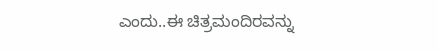ಎಂದು..ಈ ಚಿತ್ರಮಂದಿರವನ್ನು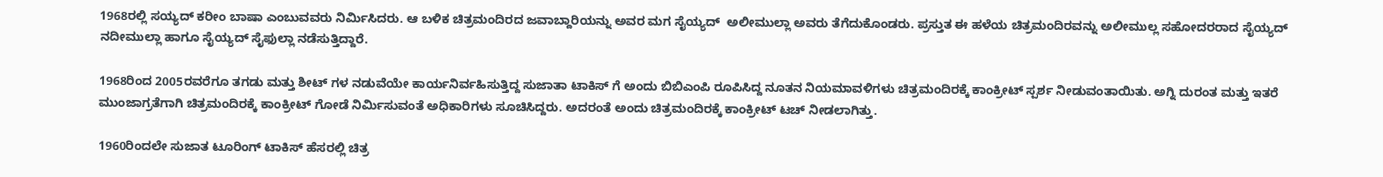1968ರಲ್ಲಿ ಸಯ್ಯದ್ ಕರೀಂ ಬಾಷಾ ಎಂಬುವವರು ನಿರ್ಮಿಸಿದರು. ಆ ಬಳಿಕ ಚಿತ್ರಮಂದಿರದ ಜವಾಬ್ದಾರಿಯನ್ನು ಅವರ ಮಗ ಸೈಯ್ಯದ್  ಅಲೀಮುಲ್ಲಾ ಅವರು ತೆಗೆದುಕೊಂಡರು. ಪ್ರಸ್ತುತ ಈ ಹಳೆಯ ಚಿತ್ರಮಂದಿರವನ್ನು ಅಲೀಮುಲ್ಲ ಸಹೋದರರಾದ ಸೈಯ್ಯದ್ ನದೀಮುಲ್ಲಾ ಹಾಗೂ ಸೈಯ್ಯದ್ ಸೈಫುಲ್ಲಾ ನಡೆಸುತ್ತಿದ್ದಾರೆ.

1968ರಿಂದ 2005ರವರೆಗೂ ತಗಡು ಮತ್ತು ಶೀಟ್ ಗಳ ನಡುವೆಯೇ ಕಾರ್ಯನಿರ್ವಹಿಸುತ್ತಿದ್ದ ಸುಜಾತಾ ಟಾಕಿಸ್ ಗೆ ಅಂದು ಬಿಬಿಎಂಪಿ ರೂಪಿಸಿದ್ದ ನೂತನ ನಿಯಮಾವಳಿಗಳು ಚಿತ್ರಮಂದಿರಕ್ಕೆ ಕಾಂಕ್ರೀಟ್ ಸ್ಪರ್ಶ ನೀಡುವಂತಾಯಿತು. ಅಗ್ನಿ ದುರಂತ ಮತ್ತು ಇತರೆ ಮುಂಜಾಗ್ರತೆಗಾಗಿ ಚಿತ್ರಮಂದಿರಕ್ಕೆ ಕಾಂಕ್ರೀಟ್ ಗೋಡೆ ನಿರ್ಮಿಸುವಂತೆ ಅಧಿಕಾರಿಗಳು ಸೂಚಿಸಿದ್ದರು. ಅದರಂತೆ ಅಂದು ಚಿತ್ರಮಂದಿರಕ್ಕೆ ಕಾಂಕ್ರೀಟ್ ಟಚ್ ನೀಡಲಾಗಿತ್ತು.

1960ರಿಂದಲೇ ಸುಜಾತ ಟೂರಿಂಗ್ ಟಾಕಿಸ್ ಹೆಸರಲ್ಲಿ ಚಿತ್ರ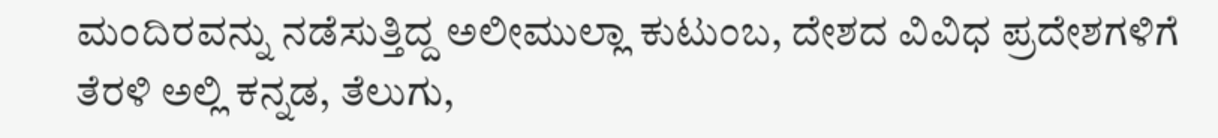ಮಂದಿರವನ್ನು ನಡೆಸುತ್ತಿದ್ದ ಅಲೀಮುಲ್ಲಾ ಕುಟುಂಬ, ದೇಶದ ವಿವಿಧ ಪ್ರದೇಶಗಳಿಗೆ ತೆರಳಿ ಅಲ್ಲಿ ಕನ್ನಡ, ತೆಲುಗು,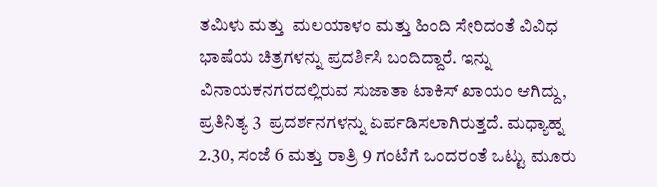ತಮಿಳು ಮತ್ತು  ಮಲಯಾಳಂ ಮತ್ತು ಹಿಂದಿ ಸೇರಿದಂತೆ ವಿವಿಧ ಭಾಷೆಯ ಚಿತ್ರಗಳನ್ನು ಪ್ರದರ್ಶಿಸಿ ಬಂದಿದ್ದಾರೆ. ಇನ್ನು ವಿನಾಯಕನಗರದಲ್ಲಿರುವ ಸುಜಾತಾ ಟಾಕಿಸ್ ಖಾಯಂ ಆಗಿದ್ದು, ಪ್ರತಿನಿತ್ಯ 3  ಪ್ರದರ್ಶನಗಳನ್ನು ಏರ್ಪಡಿಸಲಾಗಿರುತ್ತದೆ. ಮಧ್ಯಾಹ್ನ 2.30, ಸಂಜೆ 6 ಮತ್ತು ರಾತ್ರಿ 9 ಗಂಟೆಗೆ ಒಂದರಂತೆ ಒಟ್ಟು ಮೂರು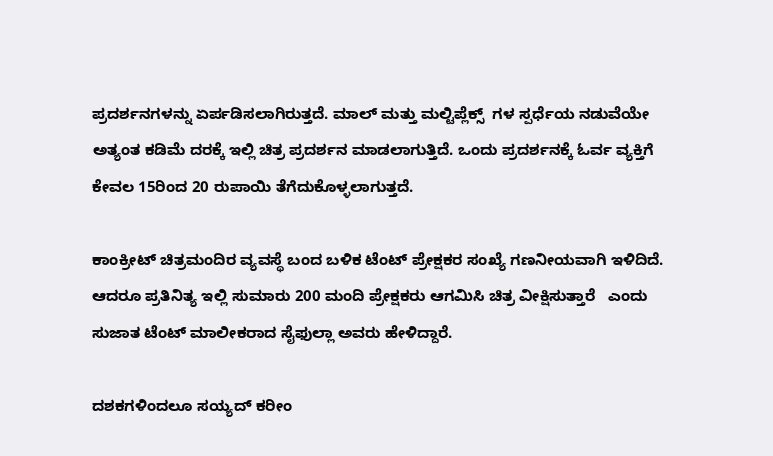ಪ್ರದರ್ಶನಗಳನ್ನು ಏರ್ಪಡಿಸಲಾಗಿರುತ್ತದೆ. ಮಾಲ್ ಮತ್ತು ಮಲ್ಟಿಪ್ಲೆಕ್ಸ್  ಗಳ ಸ್ಪರ್ಧೆಯ ನಡುವೆಯೇ ಅತ್ಯಂತ ಕಡಿಮೆ ದರಕ್ಕೆ ಇಲ್ಲಿ ಚಿತ್ರ ಪ್ರದರ್ಶನ ಮಾಡಲಾಗುತ್ತಿದೆ. ಒಂದು ಪ್ರದರ್ಶನಕ್ಕೆ ಓರ್ವ ವ್ಯಕ್ತಿಗೆ ಕೇವಲ 15ರಿಂದ 20 ರುಪಾಯಿ ತೆಗೆದುಕೊಳ್ಳಲಾಗುತ್ತದೆ.

ಕಾಂಕ್ರೀಟ್ ಚಿತ್ರಮಂದಿರ ವ್ಯವಸ್ಥೆ ಬಂದ ಬಳಿಕ ಟೆಂಟ್ ಪ್ರೇಕ್ಷಕರ ಸಂಖ್ಯೆ ಗಣನೀಯವಾಗಿ ಇಳಿದಿದೆ. ಆದರೂ ಪ್ರತಿನಿತ್ಯ ಇಲ್ಲಿ ಸುಮಾರು 200 ಮಂದಿ ಪ್ರೇಕ್ಷಕರು ಆಗಮಿಸಿ ಚಿತ್ರ ವೀಕ್ಷಿಸುತ್ತಾರೆ   ಎಂದು ಸುಜಾತ ಟೆಂಟ್ ಮಾಲೀಕರಾದ ಸೈಫುಲ್ಲಾ ಅವರು ಹೇಳಿದ್ದಾರೆ.

ದಶಕಗಳಿಂದಲೂ ಸಯ್ಯದ್ ಕರೀಂ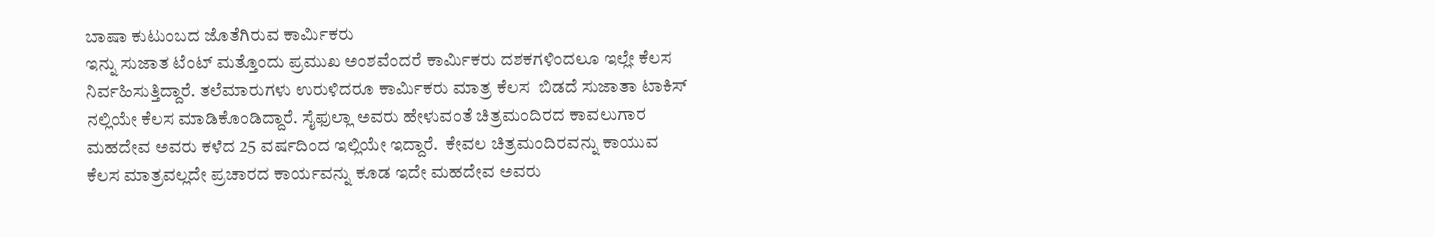ಬಾಷಾ ಕುಟುಂಬದ ಜೊತೆಗಿರುವ ಕಾರ್ಮಿಕರು
ಇನ್ನು ಸುಜಾತ ಟೆಂಟ್ ಮತ್ತೊಂದು ಪ್ರಮುಖ ಅಂಶವೆಂದರೆ ಕಾರ್ಮಿಕರು ದಶಕಗಳಿಂದಲೂ ಇಲ್ಲೇ ಕೆಲಸ ನಿರ್ವಹಿಸುತ್ತಿದ್ದಾರೆ. ತಲೆಮಾರುಗಳು ಉರುಳಿದರೂ ಕಾರ್ಮಿಕರು ಮಾತ್ರ ಕೆಲಸ  ಬಿಡದೆ ಸುಜಾತಾ ಟಾಕಿಸ್ ನಲ್ಲಿಯೇ ಕೆಲಸ ಮಾಡಿಕೊಂಡಿದ್ದಾರೆ. ಸೈಫುಲ್ಲಾ ಅವರು ಹೇಳುವಂತೆ ಚಿತ್ರಮಂದಿರದ ಕಾವಲುಗಾರ ಮಹದೇವ ಅವರು ಕಳೆದ 25 ವರ್ಷದಿಂದ ಇಲ್ಲಿಯೇ ಇದ್ದಾರೆ.  ಕೇವಲ ಚಿತ್ರಮಂದಿರವನ್ನು ಕಾಯುವ ಕೆಲಸ ಮಾತ್ರವಲ್ಲದೇ ಪ್ರಚಾರದ ಕಾರ್ಯವನ್ನು ಕೂಡ ಇದೇ ಮಹದೇವ ಅವರು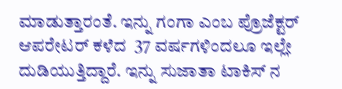ಮಾಡುತ್ತಾರಂತೆ. ಇನ್ನು ಗಂಗಾ ಎಂಬ ಪ್ರೊಜೆಕ್ಟರ್ ಆಪರೇಟರ್ ಕಳೆದ  37 ವರ್ಷಗಳಿಂದಲೂ ಇಲ್ಲೇ ದುಡಿಯುತ್ತಿದ್ದಾರೆ. ಇನ್ನು ಸುಜಾತಾ ಟಾಕಿಸ್ ನ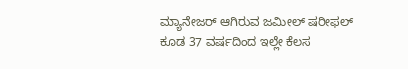ಮ್ಯಾನೇಜರ್ ಆಗಿರುವ ಜಮೀಲ್ ಷರೀಫಲ್ ಕೂಡ 37 ವರ್ಷದಿಂದ ಇಲ್ಲೇ ಕೆಲಸ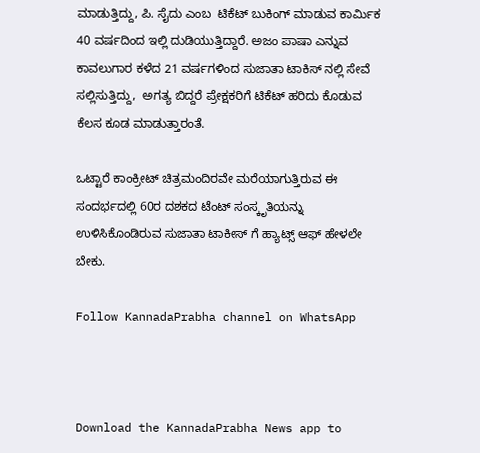ಮಾಡುತ್ತಿದ್ದು, ಪಿ. ಸೈದು ಎಂಬ  ಟಿಕೆಟ್ ಬುಕಿಂಗ್ ಮಾಡುವ ಕಾರ್ಮಿಕ 40 ವರ್ಷದಿಂದ ಇಲ್ಲಿ ದುಡಿಯುತ್ತಿದ್ದಾರೆ. ಅಜಂ ಪಾಷಾ ಎನ್ನುವ ಕಾವಲುಗಾರ ಕಳೆದ 21 ವರ್ಷಗಳಿಂದ ಸುಜಾತಾ ಟಾಕಿಸ್ ನಲ್ಲಿ ಸೇವೆ ಸಲ್ಲಿಸುತ್ತಿದ್ದು,  ಅಗತ್ಯ ಬಿದ್ದರೆ ಪ್ರೇಕ್ಷಕರಿಗೆ ಟಿಕೆಟ್ ಹರಿದು ಕೊಡುವ ಕೆಲಸ ಕೂಡ ಮಾಡುತ್ತಾರಂತೆ.

ಒಟ್ಟಾರೆ ಕಾಂಕ್ರೀಟ್ ಚಿತ್ರಮಂದಿರವೇ ಮರೆಯಾಗುತ್ತಿರುವ ಈ ಸಂದರ್ಭದಲ್ಲಿ 60ರ ದಶಕದ ಟೆಂಟ್ ಸಂಸ್ಕೃತಿಯನ್ನು ಉಳಿಸಿಕೊಂಡಿರುವ ಸುಜಾತಾ ಟಾಕೀಸ್ ಗೆ ಹ್ಯಾಟ್ಸ್ ಆಫ್ ಹೇಳಲೇ ಬೇಕು.

Follow KannadaPrabha channel on WhatsApp



Download the KannadaPrabha News app to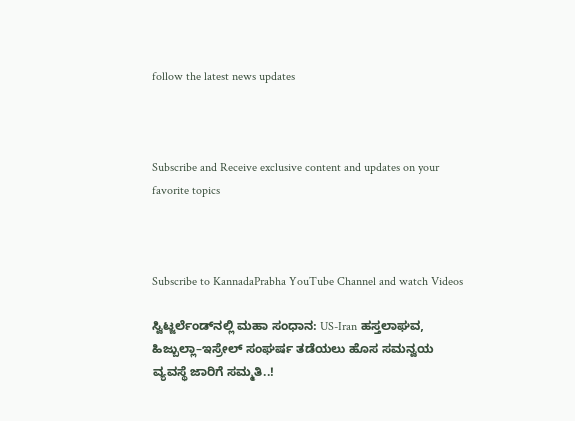follow the latest news updates



Subscribe and Receive exclusive content and updates on your favorite topics



Subscribe to KannadaPrabha YouTube Channel and watch Videos

ಸ್ವಿಟ್ಜರ್ಲೆಂಡ್‌ನಲ್ಲಿ ಮಹಾ ಸಂಧಾನ: US-Iran ಹಸ್ತಲಾಘವ, ಹಿಜ್ಬುಲ್ಲಾ–ಇಸ್ರೇಲ್ ಸಂಘರ್ಷ ತಡೆಯಲು ಹೊಸ ಸಮನ್ವಯ ವ್ಯವಸ್ಥೆ ಜಾರಿಗೆ ಸಮ್ಮತಿ..!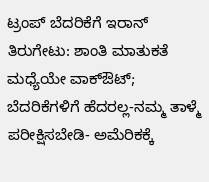ಟ್ರಂಪ್ ಬೆದರಿಕೆಗೆ ಇರಾನ್ ತಿರುಗೇಟು: ಶಾಂತಿ ಮಾತುಕತೆ ಮಧ್ಯೆಯೇ ವಾಕ್‌ಔಟ್‌; ಬೆದರಿಕೆಗಳಿಗೆ ಹೆದರಲ್ಲ-ನಮ್ಮ ತಾಳ್ಮೆ ಪರೀಕ್ಷಿಸಬೇಡಿ- ಅಮೆರಿಕಕ್ಕೆ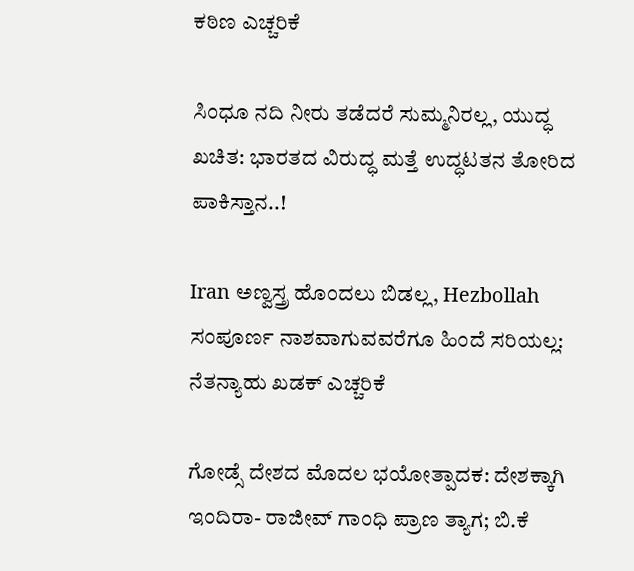ಕಠಿಣ ಎಚ್ಚರಿಕೆ

ಸಿಂಧೂ ನದಿ ನೀರು ತಡೆದರೆ ಸುಮ್ಮನಿರಲ್ಲ, ಯುದ್ಧ ಖಚಿತ: ಭಾರತದ ವಿರುದ್ಧ ಮತ್ತೆ ಉದ್ಧಟತನ ತೋರಿದ ಪಾಕಿಸ್ತಾನ..!

Iran ಅಣ್ವಸ್ತ್ರ ಹೊಂದಲು ಬಿಡಲ್ಲ, Hezbollah ಸಂಪೂರ್ಣ ನಾಶವಾಗುವವರೆಗೂ ಹಿಂದೆ ಸರಿಯಲ್ಲ: ನೆತನ್ಯಾಹು ಖಡಕ್ ಎಚ್ಚರಿಕೆ

ಗೋಡ್ಸೆ ದೇಶದ ಮೊದಲ ಭಯೋತ್ಪಾದಕ: ದೇಶಕ್ಕಾಗಿ ಇಂದಿರಾ- ರಾಜೀವ್ ಗಾಂಧಿ ಪ್ರಾಣ ತ್ಯಾಗ; ಬಿ.ಕೆ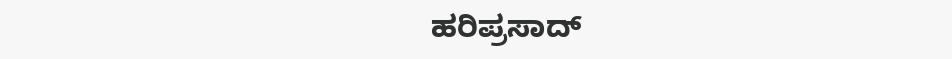ಹರಿಪ್ರಸಾದ್